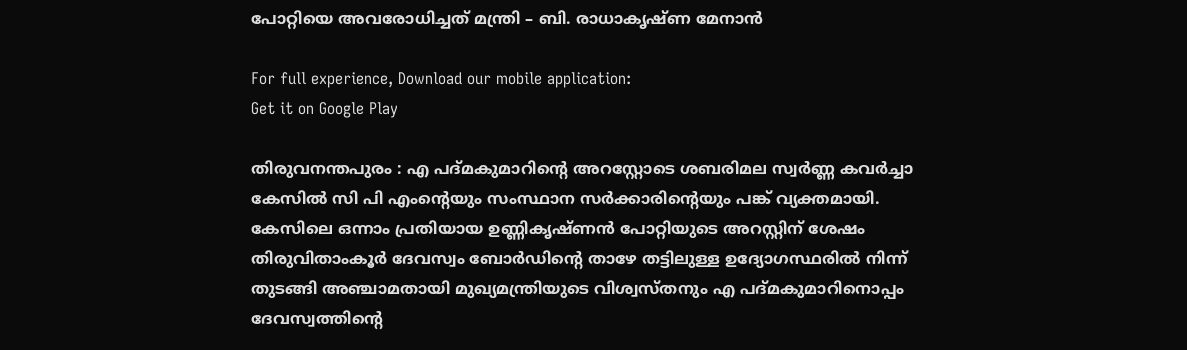പോറ്റിയെ അവരോധിച്ചത് മന്ത്രി – ബി. രാധാകൃഷ്ണ മേനാൻ

For full experience, Download our mobile application:
Get it on Google Play

തിരുവനന്തപുരം : എ പദ്മകുമാറിൻ്റെ അറസ്റ്റോടെ ശബരിമല സ്വർണ്ണ കവർച്ചാ കേസിൽ സി പി എംൻ്റെയും സംസ്ഥാന സർക്കാരിൻ്റെയും പങ്ക് വ്യക്തമായി. കേസിലെ ഒന്നാം പ്രതിയായ ഉണ്ണികൃഷ്ണൻ പോറ്റിയുടെ അറസ്റ്റിന് ശേഷം തിരുവിതാംകൂർ ദേവസ്വം ബോർഡിൻ്റെ താഴേ തട്ടിലുള്ള ഉദ്യോഗസ്ഥരിൽ നിന്ന് തുടങ്ങി അഞ്ചാമതായി മുഖ്യമന്ത്രിയുടെ വിശ്വസ്തനും എ പദ്മകുമാറിനൊപ്പം ദേവസ്വത്തിൻ്റെ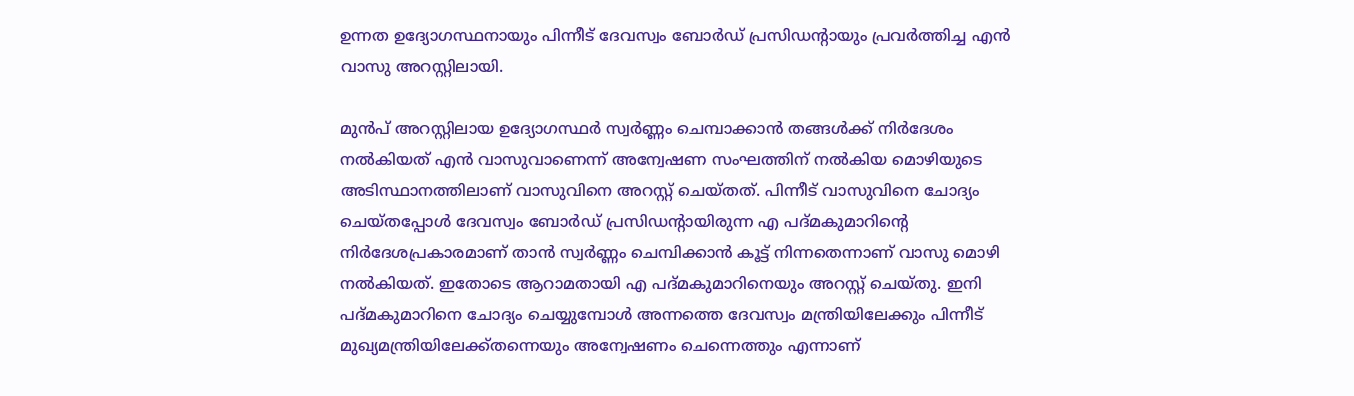ഉന്നത ഉദ്യോഗസ്ഥനായും പിന്നീട് ദേവസ്വം ബോർഡ് പ്രസിഡൻ്റായും പ്രവർത്തിച്ച എൻ വാസു അറസ്റ്റിലായി.

മുൻപ് അറസ്റ്റിലായ ഉദ്യോഗസ്ഥർ സ്വർണ്ണം ചെമ്പാക്കാൻ തങ്ങൾക്ക് നിർദേശം നൽകിയത് എൻ വാസുവാണെന്ന് അന്വേഷണ സംഘത്തിന് നൽകിയ മൊഴിയുടെ അടിസ്ഥാനത്തിലാണ് വാസുവിനെ അറസ്റ്റ് ചെയ്തത്. പിന്നീട് വാസുവിനെ ചോദ്യം ചെയ്തപ്പോൾ ദേവസ്വം ബോർഡ് പ്രസിഡൻ്റായിരുന്ന എ പദ്മകുമാറിൻ്റെ നിർദേശപ്രകാരമാണ് താൻ സ്വർണ്ണം ചെമ്പിക്കാൻ കൂട്ട് നിന്നതെന്നാണ് വാസു മൊഴി നൽകിയത്. ഇതോടെ ആറാമതായി എ പദ്മകുമാറിനെയും അറസ്റ്റ് ചെയ്തു. ഇനി പദ്മകുമാറിനെ ചോദ്യം ചെയ്യുമ്പോൾ അന്നത്തെ ദേവസ്വം മന്ത്രിയിലേക്കും പിന്നീട് മുഖ്യമന്ത്രിയിലേക്ക്തന്നെയും അന്വേഷണം ചെന്നെത്തും എന്നാണ്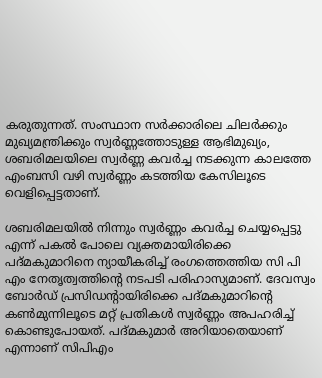കരുതുന്നത്. സംസ്ഥാന സർക്കാരിലെ ചിലർക്കും മുഖ്യമന്ത്രിക്കും സ്വർണ്ണത്തോടുള്ള ആഭിമുഖ്യം, ശബരിമലയിലെ സ്വർണ്ണ കവർച്ച നടക്കുന്ന കാലത്തേ എംബസി വഴി സ്വർണ്ണം കടത്തിയ കേസിലൂടെ വെളിപ്പെട്ടതാണ്.

ശബരിമലയിൽ നിന്നും സ്വർണ്ണം കവർച്ച ചെയ്യപ്പെട്ടു എന്ന് പകൽ പോലെ വ്യക്തമായിരിക്കെ പദ്മകുമാറിനെ ന്യായീകരിച്ച് രംഗത്തെത്തിയ സി പി എം നേതൃത്വത്തിൻ്റെ നടപടി പരിഹാസ്യമാണ്. ദേവസ്വം ബോർഡ് പ്രസിഡൻ്റായിരിക്കെ പദ്മകുമാറിൻ്റെ കൺമുന്നിലൂടെ മറ്റ് പ്രതികൾ സ്വർണ്ണം അപഹരിച്ച് കൊണ്ടുപോയത്. പദ്മകുമാർ അറിയാതെയാണ് എന്നാണ് സിപിഎം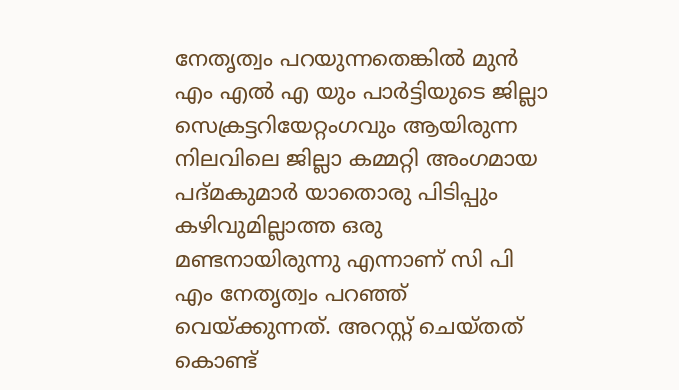നേതൃത്വം പറയുന്നതെങ്കിൽ മുൻ എം എൽ എ യും പാർട്ടിയുടെ ജില്ലാ സെക്രട്ടറിയേറ്റംഗവും ആയിരുന്ന നിലവിലെ ജില്ലാ കമ്മറ്റി അംഗമായ പദ്മകുമാർ യാതൊരു പിടിപ്പും കഴിവുമില്ലാത്ത ഒരു മണ്ടനായിരുന്നു എന്നാണ് സി പി എം നേതൃത്വം പറഞ്ഞ് വെയ്ക്കുന്നത്. അറസ്റ്റ് ചെയ്തത് കൊണ്ട്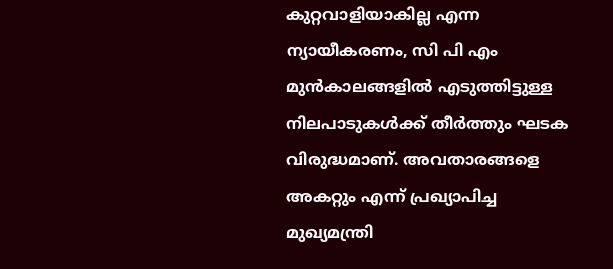കുറ്റവാളിയാകില്ല എന്ന ന്യായീകരണം, സി പി എം മുൻകാലങ്ങളിൽ എടുത്തിട്ടുള്ള നിലപാടുകൾക്ക് തീർത്തും ഘടക വിരുദ്ധമാണ്. അവതാരങ്ങളെ അകറ്റും എന്ന് പ്രഖ്യാപിച്ച മുഖ്യമന്ത്രി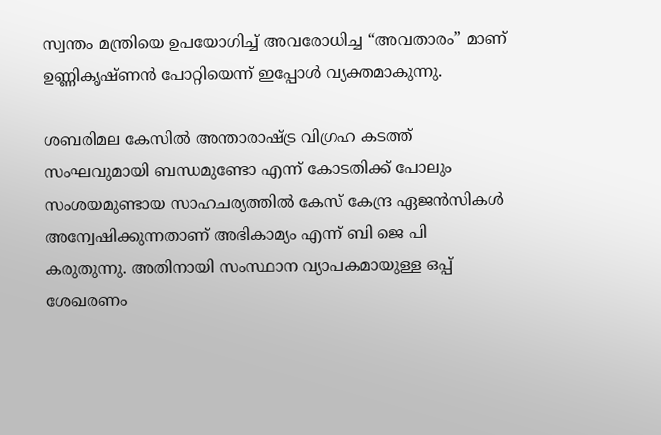സ്വന്തം മന്ത്രിയെ ഉപയോഗിച്ച് അവരോധിച്ച “അവതാരം” മാണ് ഉണ്ണികൃഷ്ണൻ പോറ്റിയെന്ന് ഇപ്പോൾ വ്യക്തമാകുന്നു.

ശബരിമല കേസിൽ അന്താരാഷ്ട്ര വിഗ്രഹ കടത്ത് സംഘവുമായി ബന്ധമുണ്ടോ എന്ന് കോടതിക്ക് പോലും സംശയമുണ്ടായ സാഹചര്യത്തിൽ കേസ് കേന്ദ്ര ഏജൻസികൾ അന്വേഷിക്കുന്നതാണ് അഭികാമ്യം എന്ന് ബി ജെ പി കരുതുന്നു. അതിനായി സംസ്ഥാന വ്യാപകമായുള്ള ഒപ്പ് ശേഖരണം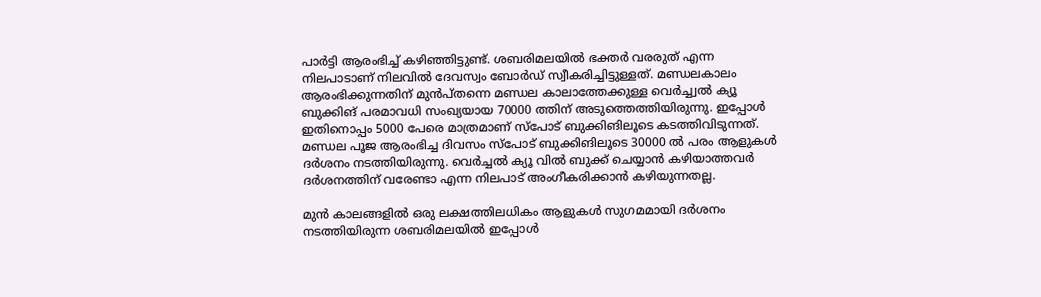പാർട്ടി ആരംഭിച്ച് കഴിഞ്ഞിട്ടുണ്ട്. ശബരിമലയിൽ ഭക്തർ വരരുത് എന്ന നിലപാടാണ് നിലവിൽ ദേവസ്വം ബോർഡ് സ്വീകരിച്ചിട്ടുള്ളത്. മണ്ഡലകാലം ആരംഭിക്കുന്നതിന് മുൻപ്തന്നെ മണ്ഡല കാലാത്തേക്കുള്ള വെർച്ച്വൽ ക്യൂ ബുക്കിങ് പരമാവധി സംഖ്യയായ 70000 ത്തിന് അടുത്തെത്തിയിരുന്നു. ഇപ്പോൾ ഇതിനൊപ്പം 5000 പേരെ മാത്രമാണ് സ്പോട് ബുക്കിങിലൂടെ കടത്തിവിടുന്നത്. മണ്ഡല പൂജ ആരംഭിച്ച ദിവസം സ്പോട് ബുക്കിങിലൂടെ 30000 ൽ പരം ആളുകൾ ദർശനം നടത്തിയിരുന്നു. വെർച്ചൽ ക്യൂ വിൽ ബുക്ക് ചെയ്യാൻ കഴിയാത്തവർ ദർശനത്തിന് വരേണ്ടാ എന്ന നിലപാട് അംഗീകരിക്കാൻ കഴിയുന്നതല്ല.

മുൻ കാലങ്ങളിൽ ഒരു ലക്ഷത്തിലധികം ആളുകൾ സുഗമമായി ദർശനം നടത്തിയിരുന്ന ശബരിമലയിൽ ഇപ്പോൾ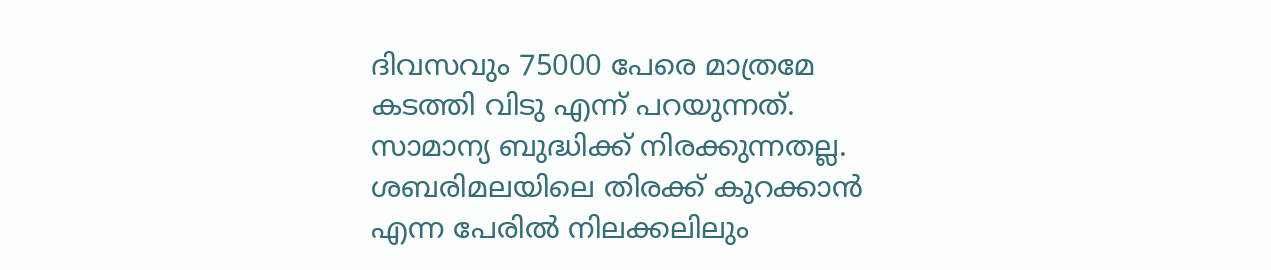ദിവസവും 75000 പേരെ മാത്രമേ കടത്തി വിടു എന്ന് പറയുന്നത്. സാമാന്യ ബുദ്ധിക്ക് നിരക്കുന്നതല്ല. ശബരിമലയിലെ തിരക്ക് കുറക്കാൻ എന്ന പേരിൽ നിലക്കലിലും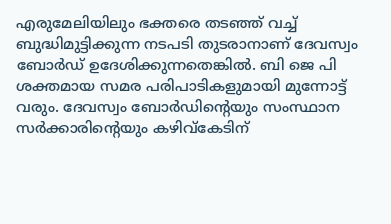എരുമേലിയിലും ഭക്തരെ തടഞ്ഞ് വച്ച് ബുദ്ധിമുട്ടിക്കുന്ന നടപടി തുടരാനാണ് ദേവസ്വം ബോർഡ് ഉദേശിക്കുന്നതെങ്കിൽ. ബി ജെ പി ശക്തമായ സമര പരിപാടികളുമായി മുന്നോട്ട് വരും. ദേവസ്വം ബോർഡിൻ്റെയും സംസ്ഥാന സർക്കാരിൻ്റെയും കഴിവ്കേടിന്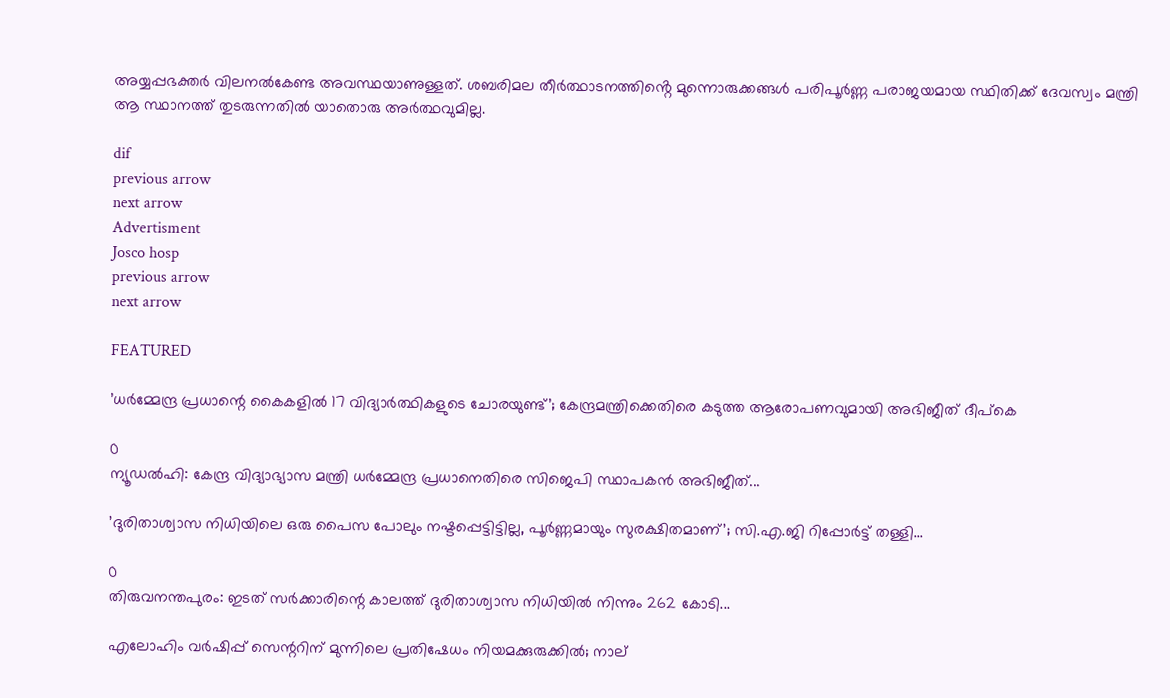അയ്യപ്പഭക്തർ വിലനൽകേണ്ട അവസ്ഥയാണുള്ളത്. ശബരിമല തീർത്ഥാടനത്തിൻ്റെ മുന്നൊരുക്കങ്ങൾ പരിപൂർണ്ണ പരാജയമായ സ്ഥിതിക്ക് ദേവസ്വം മന്ത്രി ആ സ്ഥാനത്ത് തുടരുന്നതിൽ യാതൊരു അർത്ഥവുമില്ല.

dif
previous arrow
next arrow
Advertisment
Josco hosp
previous arrow
next arrow

FEATURED

’ധർമ്മേന്ദ്ര പ്രധാന്റെ കൈകളിൽ 17 വിദ്യാർത്ഥികളുടെ ചോരയുണ്ട്’; കേന്ദ്രമന്ത്രിക്കെതിരെ കടുത്ത ആരോപണവുമായി അഭിജീത് ദീപ്കെ

0
ന്യൂഡല്‍ഹി: കേന്ദ്ര വിദ്യാഭ്യാസ മന്ത്രി ധര്‍മ്മേന്ദ്ര പ്രധാനെതിരെ സിജെപി സ്ഥാപകന്‍ അഭിജീത്...

’ദുരിതാശ്വാസ നിധിയിലെ ഒരു പൈസ പോലും നഷ്ടപ്പെട്ടിട്ടില്ല, പൂർണ്ണമായും സുരക്ഷിതമാണ്’; സി.എ.ജി റിപ്പോർട്ട് തള്ളി...

0
തിരുവനന്തപുരം: ഇടത് സർക്കാരിന്റെ കാലത്ത് ദുരിതാശ്വാസ നിധിയില്‍ നിന്നും 262 കോടി...

എലോഹിം വർഷിപ്പ് സെന്ററിന് മുന്നിലെ പ്രതിഷേധം നിയമക്കുരുക്കിൽ; നാല്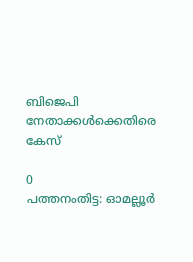ബിജെപി നേതാക്കൾക്കെതിരെ കേസ്

0
പത്തനംതിട്ട: ഓമല്ലൂര്‍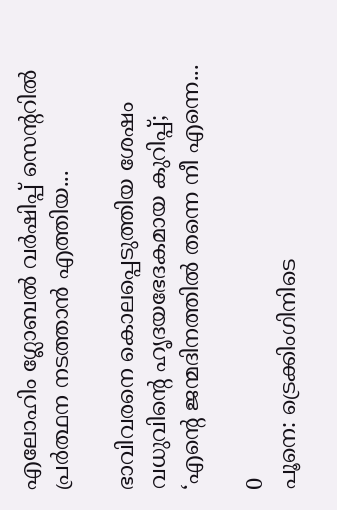എലോഹിം ഗ്ലോബല്‍ വര്‍ഷിപ്പ് സെന്ററില്‍ പ്രര്‍ത്ഥന നടത്താന്‍ എത്തിയ...

ഭാവിവരനെ കൊലപ്പെടുത്തിയ ശേഷം വധുവിന്റെ ഹൃദയഭേദകമായ കുറിപ്പ്; ‘എന്റെ ജന്മദിനത്തിൽ തന്നെ നീ എന്നെ...

0
പൂനെ: ട്രെക്കിംഗിനിടെ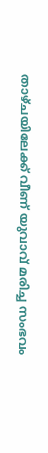താഴ്ചയിലേക്ക് വീണ് യുവാവ് മരിച്ച സംഭവം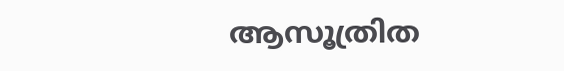ആസൂത്രിത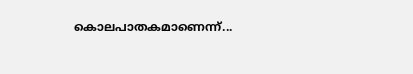കൊലപാതകമാണെന്ന്...